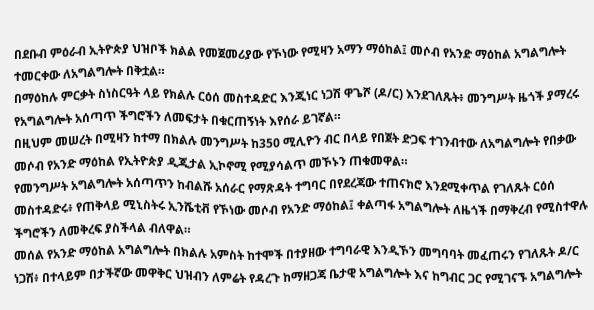በደቡብ ምዕራብ ኢትዮጵያ ህዝቦች ክልል የመጀመሪያው የኾነው የሚዛን አማን ማዕከል፤ መሶብ የአንድ ማዕከል አግልግሎት ተመርቀው ለአግልግሎት በቅቷል።
በማዕከሉ ምርቃት ስነስርዓት ላይ የክልሉ ርዕሰ መስተዳድር እንጂነር ነጋሽ ዋጌሾ (ዶ/ር) እንደገለጹት፥ መንግሥት ዜጎች ያማረሩ የአግልግሎት አሰጣጥ ችግሮችን ለመፍታት በቁርጠኝነት እየሰራ ይገኛል።
በዚህም መሠረት በሚዛን ከተማ በክልሉ መንግሥት ከ350 ሚሊዮን ብር በላይ የበጀት ድጋፍ ተገንብተው ለአግልግሎት የበቃው መሶብ የአንድ ማዕከል የኢትዮጵያ ዲጂታል ኢኮኖሚ የሚያሳልጥ መኾኑን ጠቁመዋል።
የመንግሥት አግልግሎት አሰጣጥን ከብልሹ አሰራር የማጽዳት ተግባር በየደረጃው ተጠናክሮ እንደሚቀጥል የገለጹት ርዕሰ መስተዳድሩ፥ የጠቅላይ ሚኒስትሩ ኢንሼቲቭ የኾነው መሶብ የአንድ ማዕከል፤ ቀልጣፋ አግልግሎት ለዜጎች በማቅረብ የሚስተዋሉ ችግሮችን ለመቅረፍ ያስችላል ብለዋል።
መሰል የአንድ ማዕከል አግልግሎት በክልሉ አምስት ከተሞች በተያዘው ተግባራዊ እንዲኾን መግባባት መፈጠሩን የገለጹት ዶ/ር ነጋሽ፥ በተላይም በታችኛው መዋቅር ህዝብን ለምሬት የዳረጉ ከማዘጋጃ ቤታዊ አግልግሎት እና ከግብር ጋር የሚገናኙ አግልግሎት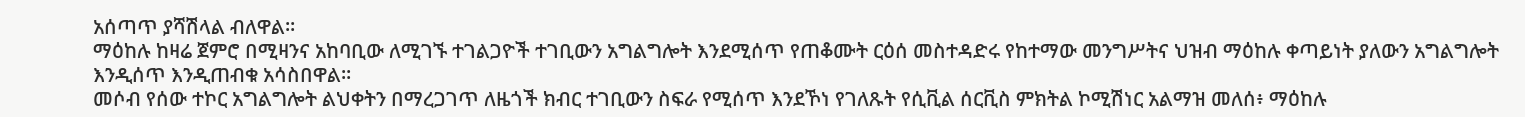አሰጣጥ ያሻሽላል ብለዋል።
ማዕከሉ ከዛሬ ጀምሮ በሚዛንና አከባቢው ለሚገኙ ተገልጋዮች ተገቢውን አግልግሎት እንደሚሰጥ የጠቆሙት ርዕሰ መስተዳድሩ የከተማው መንግሥትና ህዝብ ማዕከሉ ቀጣይነት ያለውን አግልግሎት እንዲሰጥ እንዲጠብቁ አሳስበዋል።
መሶብ የሰው ተኮር አግልግሎት ልህቀትን በማረጋገጥ ለዜጎች ክብር ተገቢውን ስፍራ የሚሰጥ እንደኾነ የገለጹት የሲቪል ሰርቪስ ምክትል ኮሚሽነር አልማዝ መለሰ፥ ማዕከሉ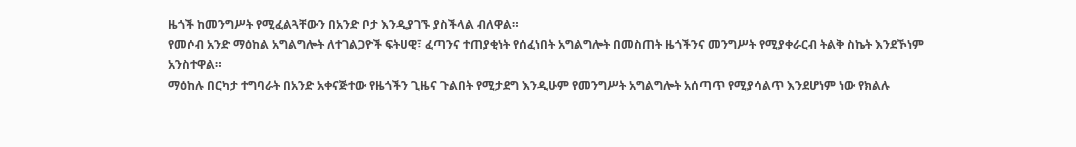ዜጎች ከመንግሥት የሚፈልጓቸውን በአንድ ቦታ እንዲያገኙ ያስችላል ብለዋል።
የመሶብ አንድ ማዕከል አግልግሎት ለተገልጋዮች ፍትሀዊ፣ ፈጣንና ተጠያቂነት የሰፈነበት አግልግሎት በመስጠት ዜጎችንና መንግሥት የሚያቀራርብ ትልቅ ስኬት እንደኾነም አንስተዋል።
ማዕከሉ በርካታ ተግባራት በአንድ አቀናጅተው የዜጎችን ጊዜና ጉልበት የሚታደግ እንዲሁም የመንግሥት አግልግሎት አሰጣጥ የሚያሳልጥ እንደሆነም ነው የክልሉ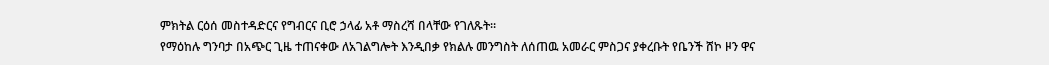ምክትል ርዕሰ መስተዳድርና የግብርና ቢሮ ኃላፊ አቶ ማስረሻ በላቸው የገለጹት።
የማዕከሉ ግንባታ በአጭር ጊዜ ተጠናቀው ለአገልግሎት እንዲበቃ የክልሉ መንግስት ለሰጠዉ አመራር ምስጋና ያቀረቡት የቤንች ሸኮ ዞን ዋና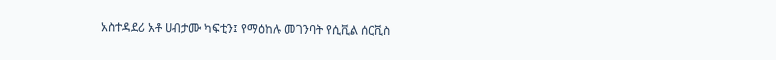አስተዳደሪ አቶ ሀብታሙ ካፍቲን፤ የማዕከሉ መገንባት የሲቪል ሰርቪስ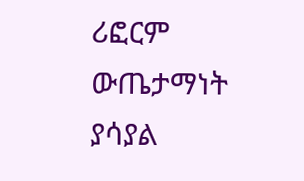ሪፎርም ውጤታማነት ያሳያል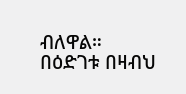ብለዋል።
በዕድገቱ በዛብህ